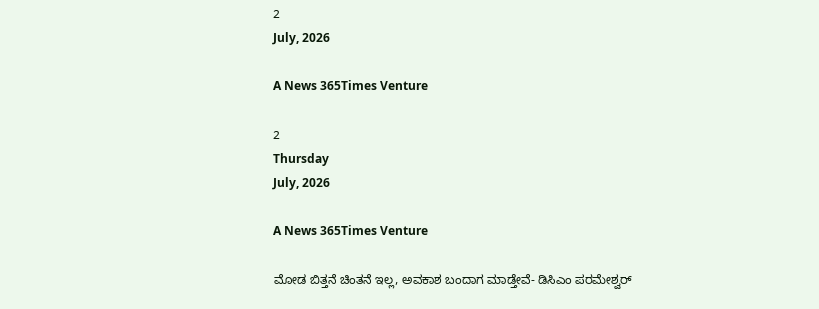2
July, 2026

A News 365Times Venture

2
Thursday
July, 2026

A News 365Times Venture

ಮೋಡ ಬಿತ್ತನೆ ಚಿಂತನೆ ಇಲ್ಲ, ಅವಕಾಶ ಬಂದಾಗ ಮಾಡ್ತೇವೆ- ಡಿಸಿಎಂ ಪರಮೇಶ್ವರ್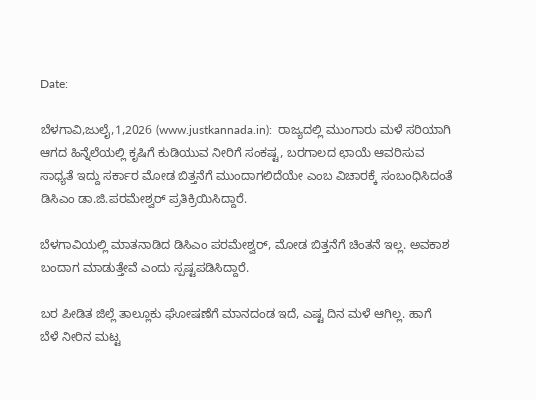Date:

ಬೆಳಗಾವಿ,ಜುಲೈ,1,2026 (www.justkannada.in):  ರಾಜ್ಯದಲ್ಲಿ ಮುಂಗಾರು ಮಳೆ ಸರಿಯಾಗಿ ಆಗದ ಹಿನ್ನೆಲೆಯಲ್ಲಿ ಕೃಷಿಗೆ ಕುಡಿಯುವ ನೀರಿಗೆ ಸಂಕಷ್ಟ, ಬರಗಾಲದ ಛಾಯೆ ಆವರಿಸುವ ಸಾಧ್ಯತೆ ಇದ್ದು ಸರ್ಕಾರ ಮೋಡ ಬಿತ್ತನೆಗೆ ಮುಂದಾಗಲಿದೆಯೇ ಎಂಬ ವಿಚಾರಕ್ಕೆ ಸಂಬಂಧಿಸಿದಂತೆ ಡಿಸಿಎಂ ಡಾ.ಜಿ.ಪರಮೇಶ್ವರ್ ಪ್ರತಿಕ್ರಿಯಿಸಿದ್ದಾರೆ.

ಬೆಳಗಾವಿಯಲ್ಲಿ ಮಾತನಾಡಿದ ಡಿಸಿಎಂ ಪರಮೇಶ್ವರ್, ಮೋಡ ಬಿತ್ತನೆಗೆ ಚಿಂತನೆ ಇಲ್ಲ. ಅವಕಾಶ ಬಂದಾಗ ಮಾಡುತ್ತೇವೆ ಎಂದು ಸ್ಪಷ್ಟಪಡಿಸಿದ್ದಾರೆ.

ಬರ ಪೀಡಿತ ಜಿಲ್ಲೆ ತಾಲ್ಲೂಕು ಘೋಷಣೆಗೆ ಮಾನದಂಡ ಇದೆ, ಎಷ್ಟ ದಿನ ಮಳೆ ಆಗಿಲ್ಲ. ಹಾಗೆ  ಬೆಳೆ ನೀರಿನ ಮಟ್ಟ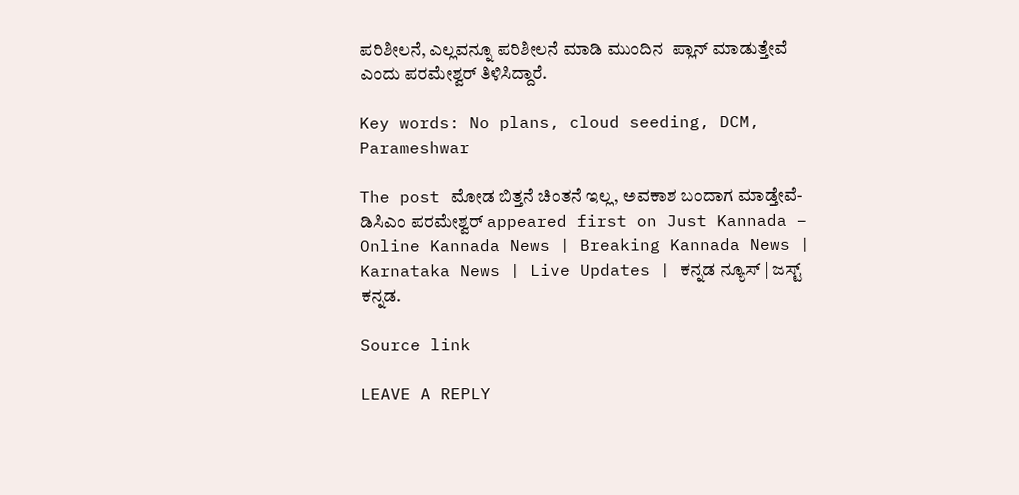ಪರಿಶೀಲನೆ, ಎಲ್ಲವನ್ನೂ ಪರಿಶೀಲನೆ ಮಾಡಿ ಮುಂದಿನ  ಪ್ಲಾನ್ ಮಾಡುತ್ತೇವೆ ಎಂದು ಪರಮೇಶ್ವರ್ ತಿಳಿಸಿದ್ದಾರೆ.

Key words: No plans, cloud seeding, DCM, Parameshwar

The post ಮೋಡ ಬಿತ್ತನೆ ಚಿಂತನೆ ಇಲ್ಲ, ಅವಕಾಶ ಬಂದಾಗ ಮಾಡ್ತೇವೆ- ಡಿಸಿಎಂ ಪರಮೇಶ್ವರ್ appeared first on Just Kannada – Online Kannada News | Breaking Kannada News | Karnataka News | Live Updates | ಕನ್ನಡ ನ್ಯೂಸ್ | ಜಸ್ಟ್ ಕನ್ನಡ.

Source link

LEAVE A REPLY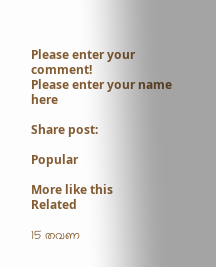Please enter your comment!
Please enter your name here

Share post:

Popular

More like this
Related

15 തവണ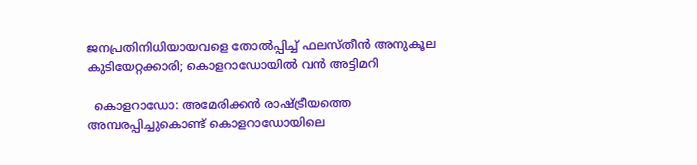ജനപ്രതിനിധിയായവളെ തോല്‍പ്പിച്ച് ഫലസ്തീന്‍ അനുകൂല കുടിയേറ്റക്കാരി; കൊളറാഡോയില്‍ വന്‍ അട്ടിമറി

  കൊളറാഡോ: അമേരിക്കന്‍ രാഷ്ട്രീയത്തെ അമ്പരപ്പിച്ചുകൊണ്ട് കൊളറാഡോയിലെ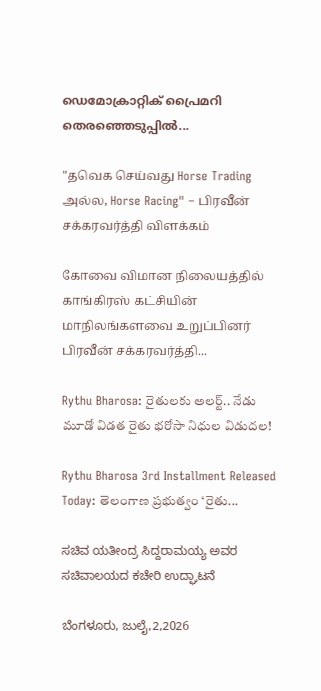ഡെമോക്രാറ്റിക് പ്രൈമറി തെരഞ്ഞെടുപ്പില്‍...

"தவெக செய்வது Horse Trading அல்ல, Horse Racing" – பிரவீன் சக்கரவர்த்தி விளக்கம்

கோவை விமான நிலையத்தில் காங்கிரஸ் கட்சியின் மாநிலங்களவை உறுப்பினர் பிரவீன் சக்கரவர்த்தி...

Rythu Bharosa: రైతులకు అలర్ట్.. నేడు మూడో విడత రైతు భరోసా నిధుల విడుదల!

Rythu Bharosa 3rd Installment Released Today: తెలంగాణ ప్రభుత్వం ‘రైతు...

ಸಚಿವ ಯತೀಂದ್ರ ಸಿದ್ದರಾಮಯ್ಯ ಅವರ ಸಚಿವಾಲಯದ ಕಚೇರಿ ಉದ್ಘಾಟನೆ

ಬೆಂಗಳೂರು, ಜುಲೈ,2,2026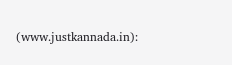(www.justkannada.in):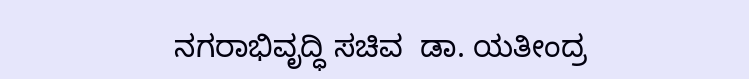ನಗರಾಭಿವೃದ್ಧಿ ಸಚಿವ  ಡಾ. ಯತೀಂದ್ರ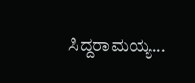ಸಿದ್ದರಾಮಯ್ಯ...